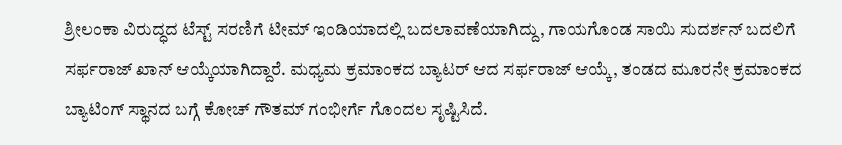ಶ್ರೀಲಂಕಾ ವಿರುದ್ಧದ ಟೆಸ್ಟ್ ಸರಣಿಗೆ ಟೀಮ್ ಇಂಡಿಯಾದಲ್ಲಿ ಬದಲಾವಣೆಯಾಗಿದ್ದು, ಗಾಯಗೊಂಡ ಸಾಯಿ ಸುದರ್ಶನ್ ಬದಲಿಗೆ ಸರ್ಫರಾಜ್ ಖಾನ್ ಆಯ್ಕೆಯಾಗಿದ್ದಾರೆ. ಮಧ್ಯಮ ಕ್ರಮಾಂಕದ ಬ್ಯಾಟರ್ ಆದ ಸರ್ಫರಾಜ್ ಆಯ್ಕೆ, ತಂಡದ ಮೂರನೇ ಕ್ರಮಾಂಕದ ಬ್ಯಾಟಿಂಗ್ ಸ್ಥಾನದ ಬಗ್ಗೆ ಕೋಚ್ ಗೌತಮ್ ಗಂಭೀರ್ಗೆ ಗೊಂದಲ ಸೃಷ್ಟಿಸಿದೆ.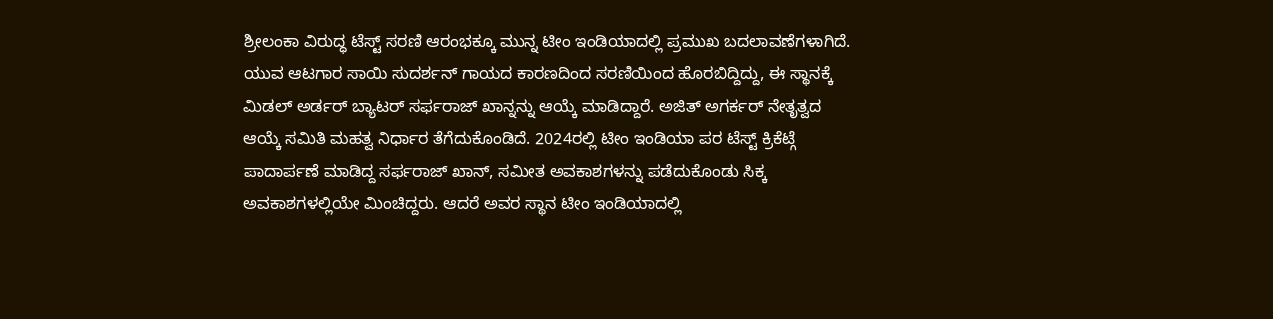ಶ್ರೀಲಂಕಾ ವಿರುದ್ಧ ಟೆಸ್ಟ್ ಸರಣಿ ಆರಂಭಕ್ಕೂ ಮುನ್ನ ಟೀಂ ಇಂಡಿಯಾದಲ್ಲಿ ಪ್ರಮುಖ ಬದಲಾವಣೆಗಳಾಗಿದೆ. ಯುವ ಆಟಗಾರ ಸಾಯಿ ಸುದರ್ಶನ್ ಗಾಯದ ಕಾರಣದಿಂದ ಸರಣಿಯಿಂದ ಹೊರಬಿದ್ದಿದ್ದು, ಈ ಸ್ಥಾನಕ್ಕೆ ಮಿಡಲ್ ಅರ್ಡರ್ ಬ್ಯಾಟರ್ ಸರ್ಫರಾಜ್ ಖಾನ್ನನ್ನು ಆಯ್ಕೆ ಮಾಡಿದ್ದಾರೆ. ಅಜಿತ್ ಅಗರ್ಕರ್ ನೇತೃತ್ವದ ಆಯ್ಕೆ ಸಮಿತಿ ಮಹತ್ವ ನಿರ್ಧಾರ ತೆಗೆದುಕೊಂಡಿದೆ. 2024ರಲ್ಲಿ ಟೀಂ ಇಂಡಿಯಾ ಪರ ಟೆಸ್ಟ್ ಕ್ರಿಕೆಟ್ಗೆ ಪಾದಾರ್ಪಣೆ ಮಾಡಿದ್ದ ಸರ್ಫರಾಜ್ ಖಾನ್, ಸಮೀತ ಅವಕಾಶಗಳನ್ನು ಪಡೆದುಕೊಂಡು ಸಿಕ್ಕ ಅವಕಾಶಗಳಲ್ಲಿಯೇ ಮಿಂಚಿದ್ದರು. ಆದರೆ ಅವರ ಸ್ಥಾನ ಟೀಂ ಇಂಡಿಯಾದಲ್ಲಿ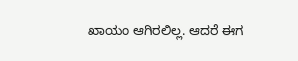ಖಾಯಂ ಆಗಿರಲಿಲ್ಲ. ಆದರೆ ಈಗ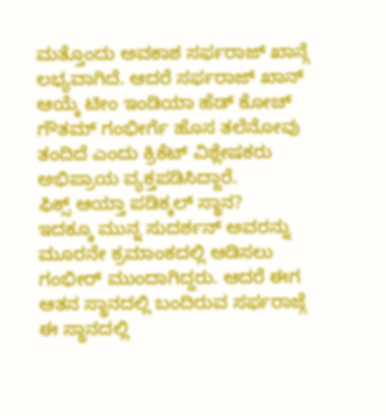ಮತ್ತೊಂದು ಅವಕಾಶ ಸರ್ಫರಾಜ್ ಖಾನ್ಗೆ ಲಭ್ಯವಾಗಿದೆ. ಆದರೆ ಸರ್ಫರಾಜ್ ಖಾನ್ ಆಯ್ಕೆ ಟೀಂ ಇಂಡಿಯಾ ಹೆಡ್ ಕೋಚ್ ಗೌತಮ್ ಗಂಭೀರ್ಗೆ ಹೊಸ ತಲೆನೋವು ತಂದಿದೆ ಎಂದು ಕ್ರಿಕೆಟ್ ವಿಶ್ಲೇಷಕರು ಅಭಿಪ್ರಾಯ ವ್ಯಕ್ತಪಡಿಸಿದ್ದಾರೆ.
ಫಿಕ್ಸ್ ಆಯ್ತಾ ಪಡಿಕ್ಕಲ್ ಸ್ಥಾನ?
ಇದಕ್ಕೂ ಮುನ್ನ ಸುದರ್ಶನ್ ಅವರನ್ನು ಮೂರನೇ ಕ್ರಮಾಂಕದಲ್ಲಿ ಆಡಿಸಲು ಗಂಭೀರ್ ಮುಂದಾಗಿದ್ದರು. ಆದರೆ ಈಗ ಆತನ ಸ್ಥಾನದಲ್ಲಿ ಬಂದಿರುವ ಸರ್ಫರಾಜ್ಗೆ ಈ ಸ್ಥಾನದಲ್ಲಿ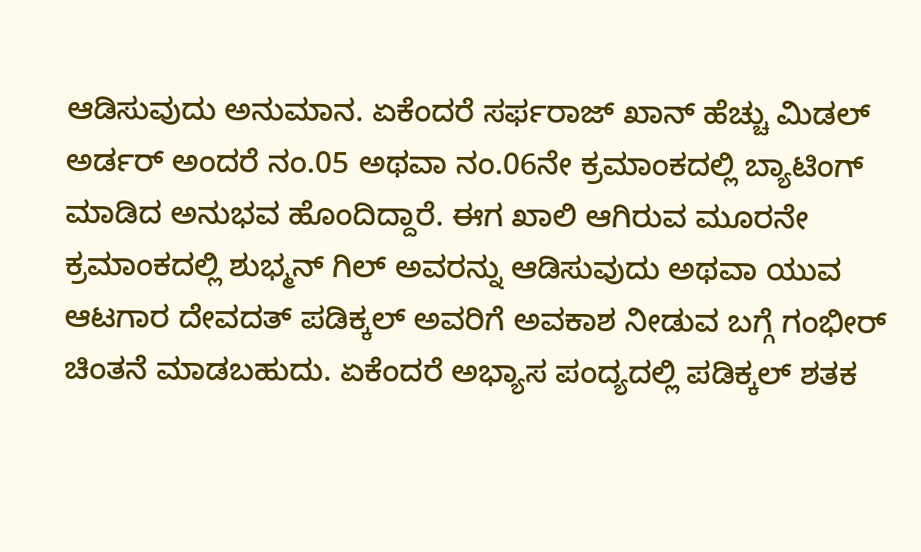ಆಡಿಸುವುದು ಅನುಮಾನ. ಏಕೆಂದರೆ ಸರ್ಫರಾಜ್ ಖಾನ್ ಹೆಚ್ಚು ಮಿಡಲ್ ಅರ್ಡರ್ ಅಂದರೆ ನಂ.05 ಅಥವಾ ನಂ.06ನೇ ಕ್ರಮಾಂಕದಲ್ಲಿ ಬ್ಯಾಟಿಂಗ್ ಮಾಡಿದ ಅನುಭವ ಹೊಂದಿದ್ದಾರೆ. ಈಗ ಖಾಲಿ ಆಗಿರುವ ಮೂರನೇ ಕ್ರಮಾಂಕದಲ್ಲಿ ಶುಭ್ಮನ್ ಗಿಲ್ ಅವರನ್ನು ಆಡಿಸುವುದು ಅಥವಾ ಯುವ ಆಟಗಾರ ದೇವದತ್ ಪಡಿಕ್ಕಲ್ ಅವರಿಗೆ ಅವಕಾಶ ನೀಡುವ ಬಗ್ಗೆ ಗಂಭೀರ್ ಚಿಂತನೆ ಮಾಡಬಹುದು. ಏಕೆಂದರೆ ಅಭ್ಯಾಸ ಪಂದ್ಯದಲ್ಲಿ ಪಡಿಕ್ಕಲ್ ಶತಕ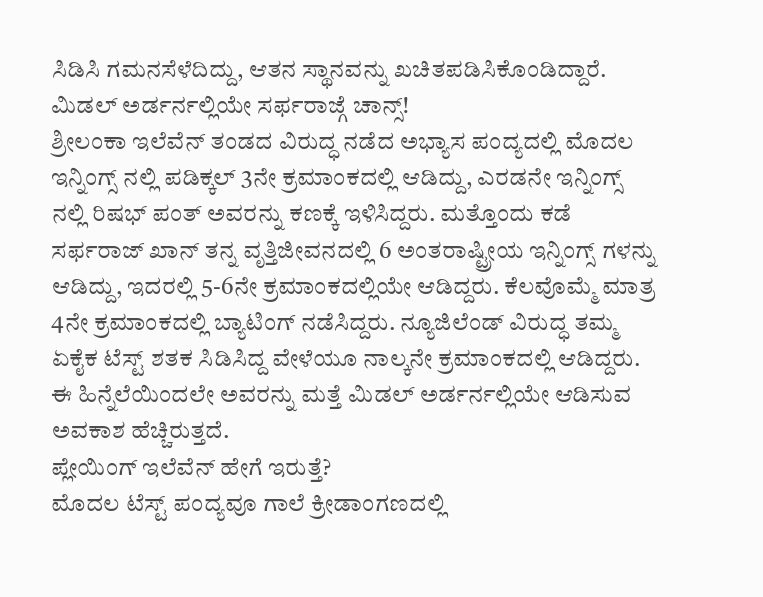ಸಿಡಿಸಿ ಗಮನಸೆಳೆದಿದ್ದು, ಆತನ ಸ್ಥಾನವನ್ನು ಖಚಿತಪಡಿಸಿಕೊಂಡಿದ್ದಾರೆ.
ಮಿಡಲ್ ಅರ್ಡರ್ನಲ್ಲಿಯೇ ಸರ್ಫರಾಜ್ಗೆ ಚಾನ್ಸ್!
ಶ್ರೀಲಂಕಾ ಇಲೆವೆನ್ ತಂಡದ ವಿರುದ್ಧ ನಡೆದ ಅಭ್ಯಾಸ ಪಂದ್ಯದಲ್ಲಿ ಮೊದಲ ಇನ್ನಿಂಗ್ಸ್ ನಲ್ಲಿ ಪಡಿಕ್ಕಲ್ 3ನೇ ಕ್ರಮಾಂಕದಲ್ಲಿ ಆಡಿದ್ದು, ಎರಡನೇ ಇನ್ನಿಂಗ್ಸ್ ನಲ್ಲಿ ರಿಷಭ್ ಪಂತ್ ಅವರನ್ನು ಕಣಕ್ಕೆ ಇಳಿಸಿದ್ದರು. ಮತ್ತೊಂದು ಕಡೆ ಸರ್ಫರಾಜ್ ಖಾನ್ ತನ್ನ ವೃತ್ತಿಜೀವನದಲ್ಲಿ 6 ಅಂತರಾಷ್ಟ್ರೀಯ ಇನ್ನಿಂಗ್ಸ್ ಗಳನ್ನು ಆಡಿದ್ದು, ಇದರಲ್ಲಿ 5-6ನೇ ಕ್ರಮಾಂಕದಲ್ಲಿಯೇ ಆಡಿದ್ದರು. ಕೆಲವೊಮ್ಮೆ ಮಾತ್ರ 4ನೇ ಕ್ರಮಾಂಕದಲ್ಲಿ ಬ್ಯಾಟಿಂಗ್ ನಡೆಸಿದ್ದರು. ನ್ಯೂಜಿಲೆಂಡ್ ವಿರುದ್ಧ ತಮ್ಮ ಏಕೈಕ ಟೆಸ್ಟ್ ಶತಕ ಸಿಡಿಸಿದ್ದ ವೇಳೆಯೂ ನಾಲ್ಕನೇ ಕ್ರಮಾಂಕದಲ್ಲಿ ಆಡಿದ್ದರು. ಈ ಹಿನ್ನೆಲೆಯಿಂದಲೇ ಅವರನ್ನು ಮತ್ತೆ ಮಿಡಲ್ ಅರ್ಡರ್ನಲ್ಲಿಯೇ ಆಡಿಸುವ ಅವಕಾಶ ಹೆಚ್ಚಿರುತ್ತದೆ.
ಪ್ಲೇಯಿಂಗ್ ಇಲೆವೆನ್ ಹೇಗೆ ಇರುತ್ತೆ?
ಮೊದಲ ಟೆಸ್ಟ್ ಪಂದ್ಯವೂ ಗಾಲೆ ಕ್ರೀಡಾಂಗಣದಲ್ಲಿ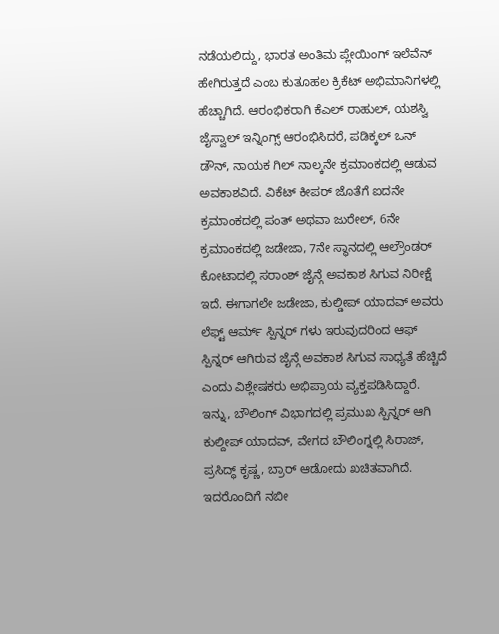ನಡೆಯಲಿದ್ದು, ಭಾರತ ಅಂತಿಮ ಪ್ಲೇಯಿಂಗ್ ಇಲೆವೆನ್ ಹೇಗಿರುತ್ತದೆ ಎಂಬ ಕುತೂಹಲ ಕ್ರಿಕೆಟ್ ಅಭಿಮಾನಿಗಳಲ್ಲಿ ಹೆಚ್ಚಾಗಿದೆ. ಆರಂಭಿಕರಾಗಿ ಕೆಎಲ್ ರಾಹುಲ್, ಯಶಸ್ವಿ ಜೈಸ್ವಾಲ್ ಇನ್ನಿಂಗ್ಸ್ ಆರಂಭಿಸಿದರೆ, ಪಡಿಕ್ಕಲ್ ಒನ್ ಡೌನ್, ನಾಯಕ ಗಿಲ್ ನಾಲ್ಕನೇ ಕ್ರಮಾಂಕದಲ್ಲಿ ಆಡುವ ಅವಕಾಶವಿದೆ. ವಿಕೆಟ್ ಕೀಪರ್ ಜೊತೆಗೆ ಐದನೇ ಕ್ರಮಾಂಕದಲ್ಲಿ ಪಂತ್ ಅಥವಾ ಜುರೇಲ್, 6ನೇ ಕ್ರಮಾಂಕದಲ್ಲಿ ಜಡೇಜಾ, 7ನೇ ಸ್ಥಾನದಲ್ಲಿ ಆಲ್ರೌಂಡರ್ ಕೋಟಾದಲ್ಲಿ ಸರಾಂಶ್ ಜೈನ್ಗೆ ಅವಕಾಶ ಸಿಗುವ ನಿರೀಕ್ಷೆ ಇದೆ. ಈಗಾಗಲೇ ಜಡೇಜಾ, ಕುಲ್ಡೀಪ್ ಯಾದವ್ ಅವರು ಲೆಫ್ಟ್ ಆರ್ಮ್ ಸ್ಪಿನ್ನರ್ ಗಳು ಇರುವುದರಿಂದ ಆಫ್ ಸ್ಪಿನ್ನರ್ ಆಗಿರುವ ಜೈನ್ಗೆ ಅವಕಾಶ ಸಿಗುವ ಸಾಧ್ಯತೆ ಹೆಚ್ಚಿದೆ ಎಂದು ವಿಶ್ಲೇಷಕರು ಅಭಿಪ್ರಾಯ ವ್ಯಕ್ತಪಡಿಸಿದ್ದಾರೆ.
ಇನ್ನು, ಬೌಲಿಂಗ್ ವಿಭಾಗದಲ್ಲಿ ಪ್ರಮುಖ ಸ್ಪಿನ್ನರ್ ಆಗಿ ಕುಲ್ದೀಪ್ ಯಾದವ್, ವೇಗದ ಬೌಲಿಂಗ್ನಲ್ಲಿ ಸಿರಾಜ್, ಪ್ರಸಿದ್ಧ್ ಕೃಷ್ಣ, ಬ್ರಾರ್ ಆಡೋದು ಖಚಿತವಾಗಿದೆ. ಇದರೊಂದಿಗೆ ನಬೀ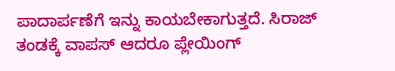ಪಾದಾರ್ಪಣೆಗೆ ಇನ್ನು ಕಾಯಬೇಕಾಗುತ್ತದೆ. ಸಿರಾಜ್ ತಂಡಕ್ಕೆ ವಾಪಸ್ ಆದರೂ ಪ್ಲೇಯಿಂಗ್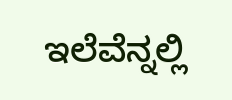ಇಲೆವೆನ್ನಲ್ಲಿ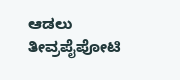ಆಡಲು ತೀವ್ರಪೈಪೋಟಿ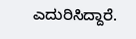ಎದುರಿಸಿದ್ದಾರೆ.